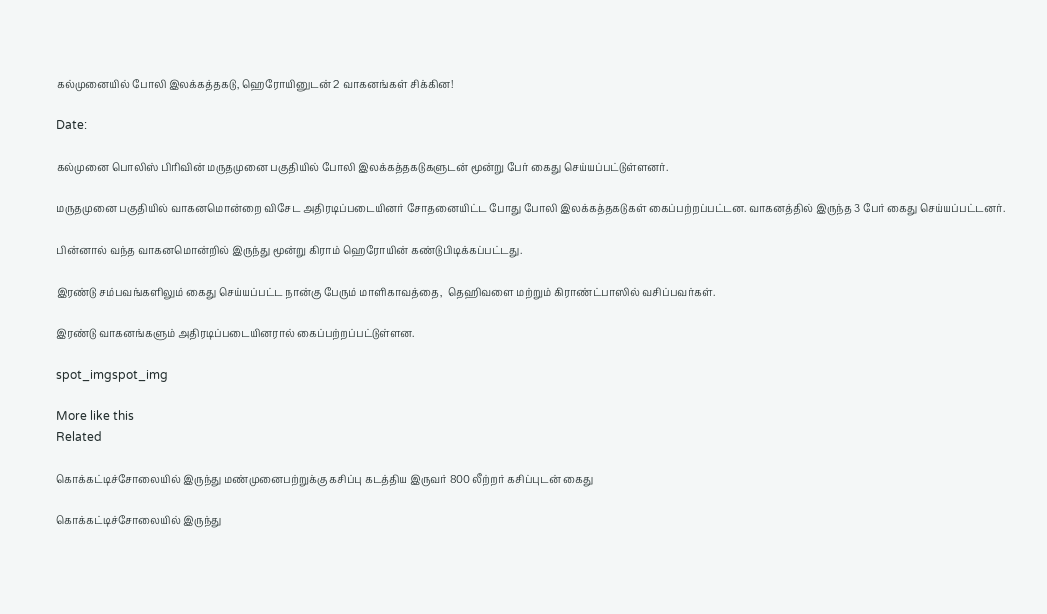கல்முனையில் போலி இலக்கத்தகடு, ஹெரோயினுடன் 2 வாகனங்கள் சிக்கின!

Date:

கல்முனை பொலிஸ் பிரிவின் மருதமுனை பகுதியில் போலி இலக்கத்தகடுகளுடன் மூன்று பேர் கைது செய்யப்பட்டுள்ளனர்.

மருதமுனை பகுதியில் வாகனமொன்றை விசேட அதிரடிப்படையினர் சோதனையிட்ட போது போலி இலக்கத்தகடுகள் கைப்பற்றப்பட்டன. வாகனத்தில் இருந்த 3 பேர் கைது செய்யப்பட்டனர்.

பின்னால் வந்த வாகனமொன்றில் இருந்து மூன்று கிராம் ஹெரோயின் கண்டுபிடிக்கப்பட்டது.

இரண்டு சம்பவங்களிலும் கைது செய்யப்பட்ட நான்கு பேரும் மாளிகாவத்தை,  தெஹிவளை மற்றும் கிராண்ட்பாஸில் வசிப்பவர்கள்.

இரண்டு வாகனங்களும் அதிரடிப்படையினரால் கைப்பற்றப்பட்டுள்ளன.

spot_imgspot_img

More like this
Related

கொக்கட்டிச்சோலையில் இருந்து மண்முனைபற்றுக்கு கசிப்பு கடத்திய இருவர் 800 லீற்றர் கசிப்புடன் கைது

கொக்கட்டிச்சோலையில் இருந்து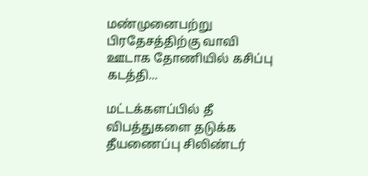மண்முனைபற்று பிரதேசத்திற்கு வாவி ஊடாக தோணியில் கசிப்பு கடத்தி...

மட்டக்களப்பில் தீ விபத்துகளை தடுக்க தீயணைப்பு சிலிண்டர்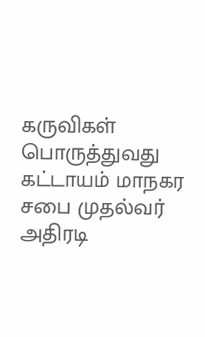கருவிகள் பொருத்துவது கட்டாயம் மாநகர சபை முதல்வர் அதிரடி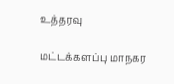உத்தரவு

மட்டக்களப்பு மாநகர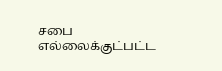சபை எல்லைக்குட்பட்ட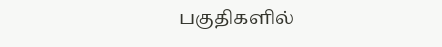பகுதிகளில்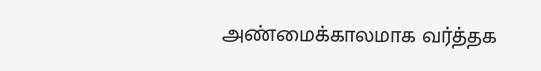அண்மைக்காலமாக வர்த்தக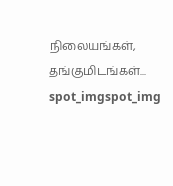நிலையங்கள், தங்குமிடங்கள்...
spot_imgspot_img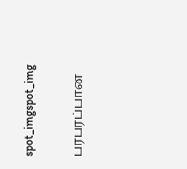spot_imgspot_img

பரபரப்பான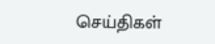செய்திகள்